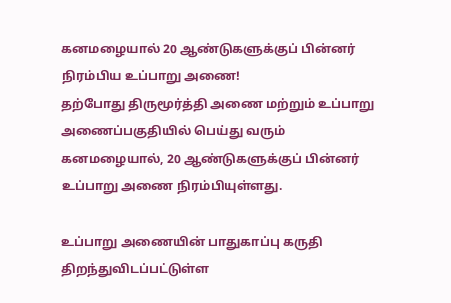கனமழையால் 20 ஆண்டுகளுக்குப் பின்னர் நிரம்பிய உப்பாறு அணை!
தற்போது திருமூர்த்தி அணை மற்றும் உப்பாறு அணைப்பகுதியில் பெய்து வரும் கனமழையால், 20 ஆண்டுகளுக்குப் பின்னர் உப்பாறு அணை நிரம்பியுள்ளது.

உப்பாறு அணையின் பாதுகாப்பு கருதி திறந்துவிடப்பட்டுள்ள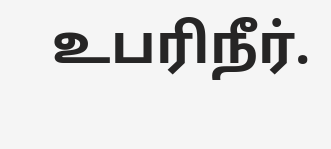உபரிநீர்.